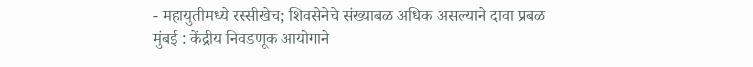- महायुतीमध्ये रस्सीखेच; शिवसेनेचे संख्याबळ अधिक असल्याने दावा प्रबळ
मुंबई : केंद्रीय निवडणूक आयोगाने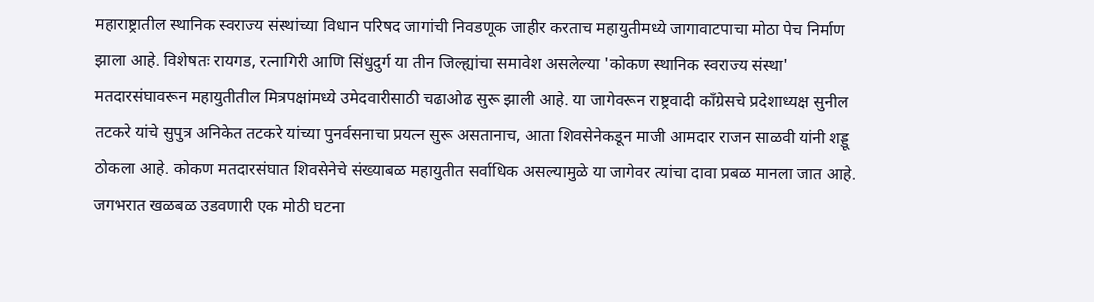महाराष्ट्रातील स्थानिक स्वराज्य संस्थांच्या विधान परिषद जागांची निवडणूक जाहीर करताच महायुतीमध्ये जागावाटपाचा मोठा पेच निर्माण झाला आहे. विशेषतः रायगड, रत्नागिरी आणि सिंधुदुर्ग या तीन जिल्ह्यांचा समावेश असलेल्या 'कोकण स्थानिक स्वराज्य संस्था' मतदारसंघावरून महायुतीतील मित्रपक्षांमध्ये उमेदवारीसाठी चढाओढ सुरू झाली आहे. या जागेवरून राष्ट्रवादी काँग्रेसचे प्रदेशाध्यक्ष सुनील तटकरे यांचे सुपुत्र अनिकेत तटकरे यांच्या पुनर्वसनाचा प्रयत्न सुरू असतानाच, आता शिवसेनेकडून माजी आमदार राजन साळवी यांनी शड्डू ठोकला आहे. कोकण मतदारसंघात शिवसेनेचे संख्याबळ महायुतीत सर्वाधिक असल्यामुळे या जागेवर त्यांचा दावा प्रबळ मानला जात आहे.
जगभरात खळबळ उडवणारी एक मोठी घटना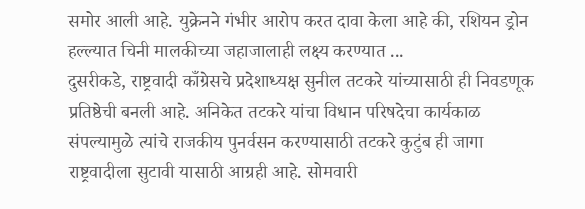समोर आली आहे. युक्रेनने गंभीर आरोप करत दावा केला आहे की, रशियन ड्रोन हल्ल्यात चिनी मालकीच्या जहाजालाही लक्ष्य करण्यात ...
दुसरीकडे, राष्ट्रवादी काँग्रेसचे प्रदेशाध्यक्ष सुनील तटकरे यांच्यासाठी ही निवडणूक प्रतिष्ठेची बनली आहे. अनिकेत तटकरे यांचा विधान परिषदेचा कार्यकाळ संपल्यामुळे त्यांचे राजकीय पुनर्वसन करण्यासाठी तटकरे कुटुंब ही जागा राष्ट्रवादीला सुटावी यासाठी आग्रही आहे. सोमवारी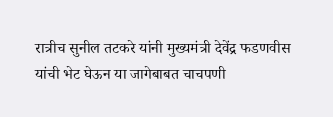रात्रीच सुनील तटकरे यांनी मुख्यमंत्री देवेंद्र फडणवीस यांची भेट घेऊन या जागेबाबत चाचपणी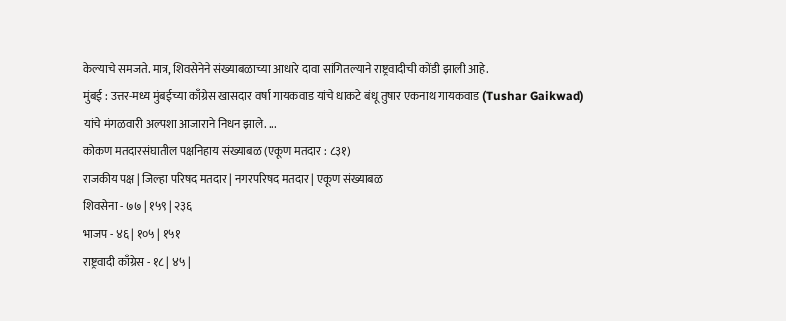केल्याचे समजते. मात्र, शिवसेनेने संख्याबळाच्या आधारे दावा सांगितल्याने राष्ट्रवादीची कोंडी झाली आहे.
मुंबई : उत्तर-मध्य मुंबईच्या काँग्रेस खासदार वर्षा गायकवाड यांचे धाकटे बंधू तुषार एकनाथ गायकवाड (Tushar Gaikwad) यांचे मंगळवारी अल्पशा आजाराने निधन झाले. ...
कोकण मतदारसंघातील पक्षनिहाय संख्याबळ (एकूण मतदार : ८३१)
राजकीय पक्ष | जिल्हा परिषद मतदार | नगरपरिषद मतदार | एकूण संख्याबळ
शिवसेना - ७७ | १५९ | २३६
भाजप - ४६ | १०५ | १५१
राष्ट्रवादी काँग्रेस - १८ | ४५ |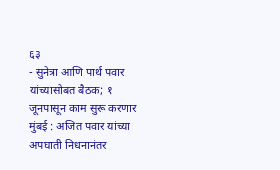६३
- सुनेत्रा आणि पार्थ पवार यांच्यासोबत बैठक; १ जूनपासून काम सुरू करणार मुंबई : अजित पवार यांच्या अपघाती निधनानंतर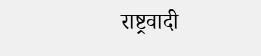राष्ट्रवादी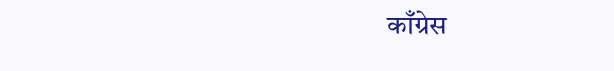काँग्रेस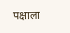पक्षाला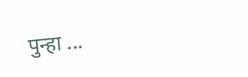पुन्हा ...